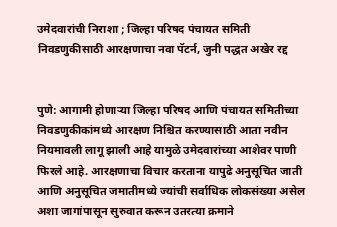उमेदवारांची निराशा ; जिल्हा परिषद पंचायत समिती निवडणुकीसाठी आरक्षणाचा नवा पॅटर्न, जुनी पद्धत अखेर रद्द


पुणे: आगामी होणाऱ्या जिल्हा परिषद आणि पंचायत समितीच्या निवडणुकीकांमध्ये आरक्षण निश्चित करण्यासाठी आता नवीन नियमावली लागू झाली आहे यामुळे उमेदवारांच्या आशेवर पाणी फिरले आहे. आरक्षणाचा विचार करताना यापुढे अनुसूचित जाती आणि अनुसूचित जमातीमध्ये ज्यांची सर्वाधिक लोकसंख्या असेल अशा जागांपासून सुरुवात करून उतरत्या क्रमाने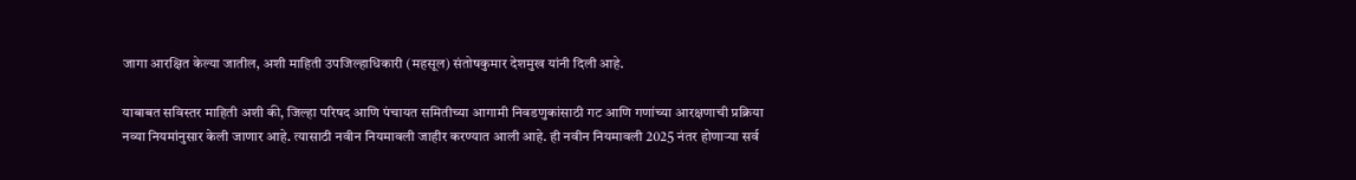जागा आरक्षित केल्या जातील, अशी माहिती उपजिल्हाधिकारी (महसूल) संतोषकुमार देशमुख यांनी दिली आहे.

याबाबत सविस्तर माहिती अशी की, जिल्हा परिषद आणि पंचायत समितीच्या आगामी निवडणुकांसाठी गट आणि गणांच्या आरक्षणाची प्रक्रिया नव्या नियमांनुसार केली जाणार आहे. त्यासाठी नवीन नियमावली जाहीर करण्यात आली आहे. ही नवीन नियमावली 2025 नंतर होणाऱ्या सर्व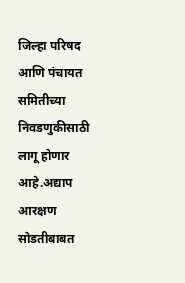जिल्हा परिषद आणि पंचायत समितीच्या निवडणुकीसाठी लागू होणार आहे.अद्याप आरक्षण सोडतीबाबत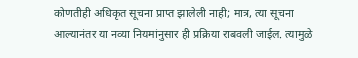कोणतीही अधिकृत सूचना प्राप्त झालेली नाही; मात्र, त्या सूचना आल्यानंतर या नव्या नियमांनुसार ही प्रक्रिया राबवली जाईल. त्यामुळे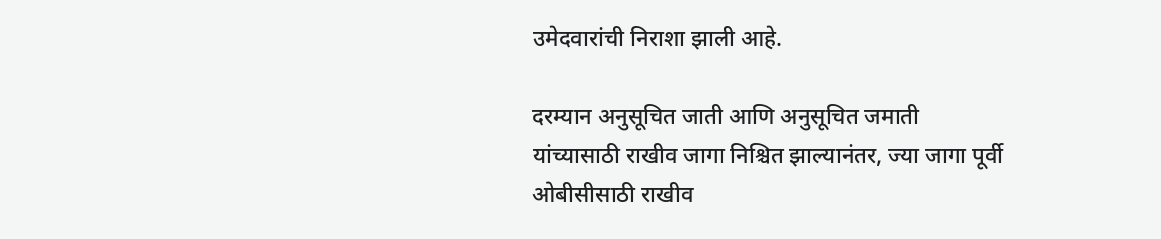उमेदवारांची निराशा झाली आहे.

दरम्यान अनुसूचित जाती आणि अनुसूचित जमाती यांच्यासाठी राखीव जागा निश्चित झाल्यानंतर, ज्या जागा पूर्वी ओबीसीसाठी राखीव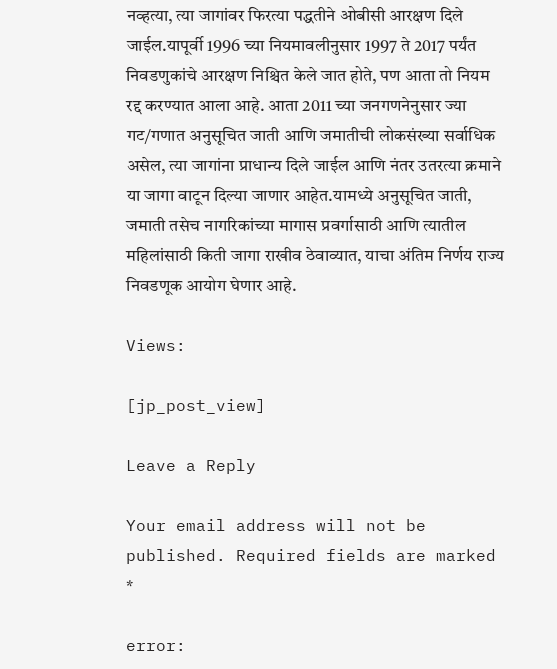नव्हत्या, त्या जागांवर फिरत्या पद्धतीने ओबीसी आरक्षण दिले जाईल.यापूर्वी 1996 च्या नियमावलीनुसार 1997 ते 2017 पर्यंत निवडणुकांचे आरक्षण निश्चित केले जात होते, पण आता तो नियम रद्द करण्यात आला आहे. आता 2011 च्या जनगणनेनुसार ज्या गट/गणात अनुसूचित जाती आणि जमातीची लोकसंख्या सर्वाधिक असेल, त्या जागांना प्राधान्य दिले जाईल आणि नंतर उतरत्या क्रमाने या जागा वाटून दिल्या जाणार आहेत.यामध्ये अनुसूचित जाती, जमाती तसेच नागरिकांच्या मागास प्रवर्गासाठी आणि त्यातील महिलांसाठी किती जागा राखीव ठेवाव्यात, याचा अंतिम निर्णय राज्य निवडणूक आयोग घेणार आहे.

Views:

[jp_post_view]

Leave a Reply

Your email address will not be published. Required fields are marked *

error: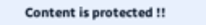Content is protected !!